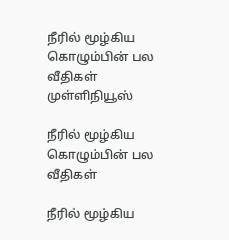நீரில் மூழ்கிய கொழும்பின் பல வீதிகள் முள்ளிநியூஸ்

நீரில் மூழ்கிய கொழும்பின் பல வீதிகள்

நீரில் மூழ்கிய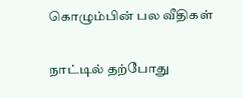கொழும்பின் பல வீதிகள்

நாட்டில் தற்போது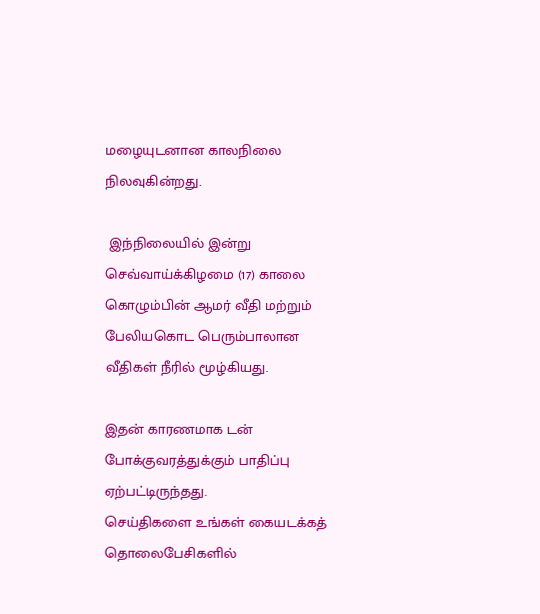மழையுடனான காலநிலை நிலவுகின்றது.

 இந்நிலையில் இன்று செவ்வாய்க்கிழமை (17) காலை கொழும்பின் ஆமர் வீதி மற்றும் பேலியகொட பெரும்பாலான வீதிகள் நீரில் மூழ்கியது.

இதன் காரணமாக டன் போக்குவரத்துக்கும் பாதிப்பு ஏற்பட்டிருந்தது.
செய்திகளை உங்கள் கையடக்கத் தொலைபேசிகளில்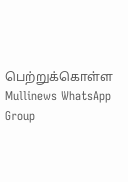பெற்றுக்கொள்ள Mullinews WhatsApp Group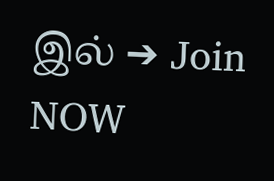இல் ➔ Join NOW